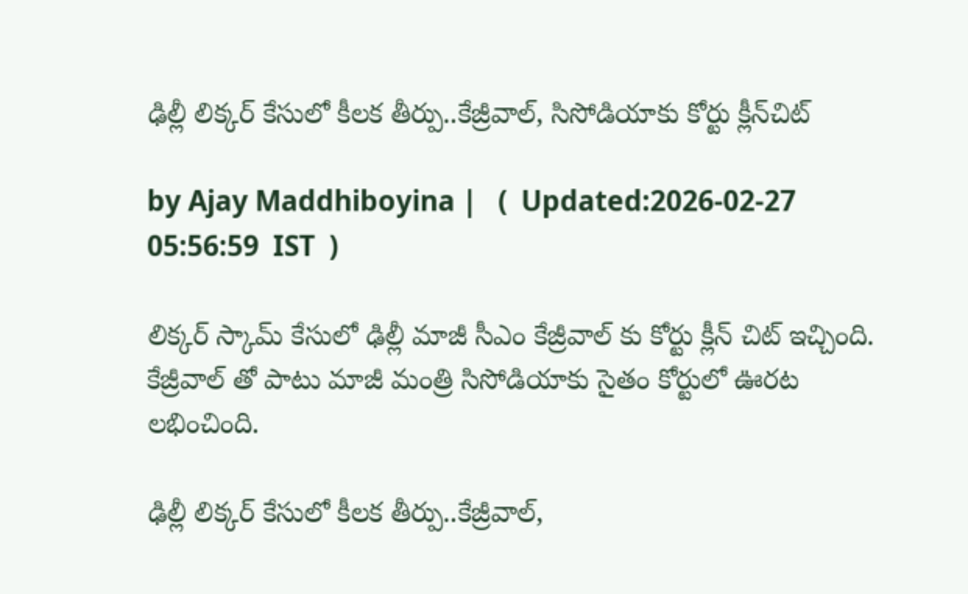ఢిల్లీ లిక్క‌ర్ కేసులో కీల‌క తీర్పు..కేజ్రీవాల్, సిసోడియాకు కోర్టు క్లీన్‌చిట్

by Ajay Maddhiboyina |   (  Updated:2026-02-27 05:56:59  IST  )

లిక్క‌ర్ స్కామ్ కేసులో ఢిల్లీ మాజీ సీఎం కేజ్రీవాల్ కు కోర్టు క్లీన్ చిట్ ఇచ్చింది. కేజ్రీవాల్ తో పాటు మాజీ మంత్రి సిసోడియాకు సైతం కోర్టులో ఊర‌ట ల‌భించింది.

ఢిల్లీ లిక్క‌ర్ కేసులో కీల‌క తీర్పు..కేజ్రీవాల్,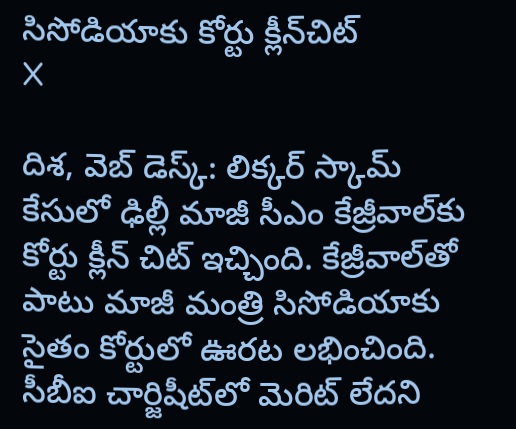సిసోడియాకు కోర్టు క్లీన్‌చిట్
X

దిశ, వెబ్ డెస్క్: లిక్క‌ర్ స్కామ్ కేసులో ఢిల్లీ మాజీ సీఎం కేజ్రీవాల్‌కు కోర్టు క్లీన్ చిట్ ఇచ్చింది. కేజ్రీవాల్‌తో పాటు మాజీ మంత్రి సిసోడియాకు సైతం కోర్టులో ఊర‌ట ల‌భించింది. సీబీఐ చార్జిషీట్‌‌లో మెరిట్ లేద‌ని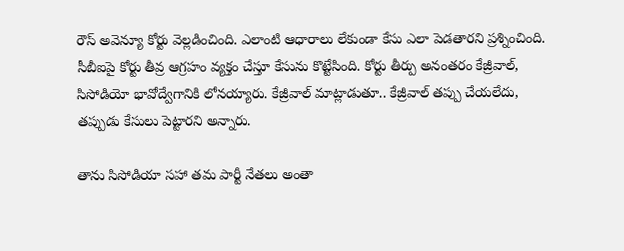రౌస్ అవెన్యూ కోర్టు వెల్ల‌డించింది. ఎలాంటి ఆధారాలు లేకుండా కేసు ఎలా పెడ‌తార‌ని ప్ర‌శ్నించింది. సీబీఐపై కోర్టు తీవ్ర ఆగ్ర‌హం వ్య‌క్తం చేస్తూ కేసును కొట్టేసింది. కోర్టు తీర్పు అనంతరం కేజ్రీవాల్, సిసోడియో భావోద్వేగానికి లోనయ్యారు. కేజ్రీవాల్ మాట్లాడుతూ.. కేజ్రీవాల్ తప్పు చేయలేదు, తప్పుడు కేసులు పెట్టారని అన్నారు.

తాను సిసోడియా సహా తమ పార్టీ నేతలు అంతా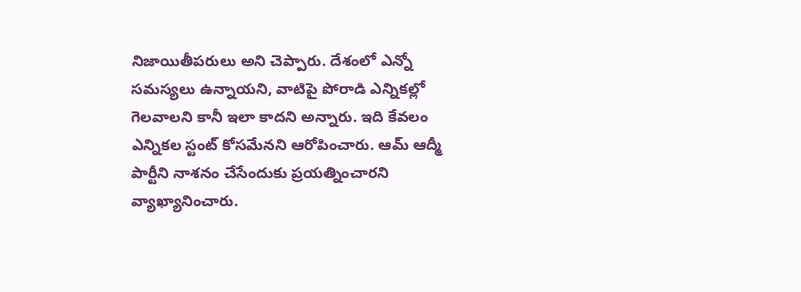నిజాయితీపరులు అని చెప్పారు. దేశంలో ఎన్నో సమస్యలు ఉన్నాయని, వాటిపై పోరాడి ఎన్నికల్లో గెలవాలని కానీ ఇలా కాదని అన్నారు. ఇది కేవలం ఎన్నికల స్టంట్ కోసమేనని ఆరోపించారు. ఆమ్ ఆద్మీ పార్టీని నాశనం చేసేందుకు ప్రయత్నించారని వ్యాఖ్యానించారు.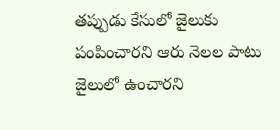తప్పుడు కేసులో జైలుకు పంపించారని ఆరు నెలల పాటు జైలులో ఉంచారని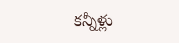కన్నీళ్లు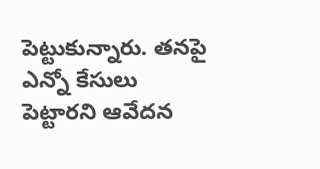పెట్టుకున్నారు. తనపై ఎన్నో కేసులు పెట్టారని ఆవేదన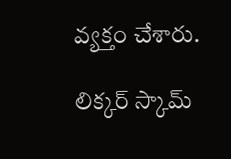వ్యక్తం చేశారు.

లిక్కర్ స్కామ్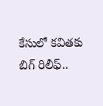కేసులో కవితకు బిగ్ రిలీఫ్..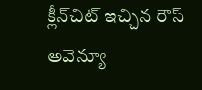క్లీన్‌చిట్ ఇచ్చిన రౌస్ అవెన్యూ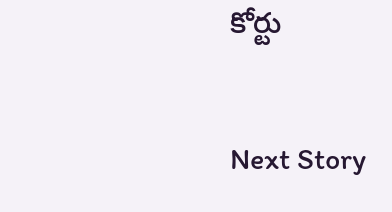కోర్టు

Next Story